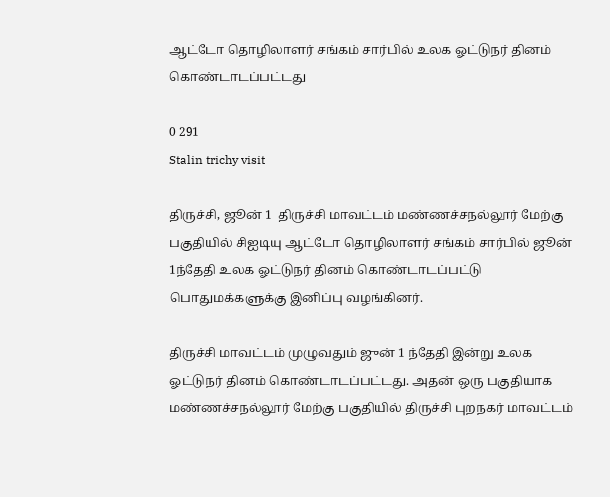ஆட்டோ தொழிலாளர் சங்கம் சார்பில் உலக ஓட்டுநர் தினம் கொண்டாடப்பட்டது

0 291
Stalin trichy visit

திருச்சி, ஜூன் 1  திருச்சி மாவட்டம் மண்ணச்சநல்லூர் மேற்கு பகுதியில் சிஐடியு ஆட்டோ தொழிலாளர் சங்கம் சார்பில் ஜூன் 1ந்தேதி உலக ஓட்டுநர் தினம் கொண்டாடப்பட்டு பொதுமக்களுக்கு இனிப்பு வழங்கினர்.

திருச்சி மாவட்டம் முழுவதும் ஜுன் 1 ந்தேதி இன்று உலக ஓட்டுநர் தினம் கொண்டாடப்பட்டது. அதன் ஒரு பகுதியாக மண்ணச்சநல்லூர் மேற்கு பகுதியில் திருச்சி புறநகர் மாவட்டம்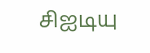சிஐடியு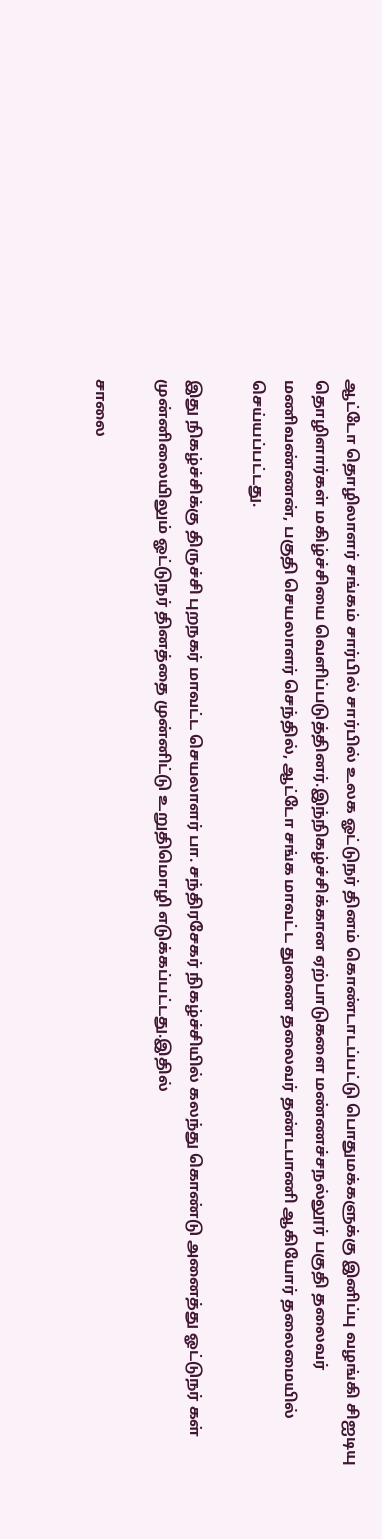ஆட்டோ தொழிலாளர் சங்கம் சார்பில் சார்பில் உலக ஓட்டுநர் தினம் கொண்டாடப்பட்டு பொதுமக்களுக்கு இனிப்பு வழங்கி சிஐடியு தொழிளார்கள் மகிழ்ச்சியை வெளிப்படுத்தினர்.இந்நிகழ்ச்சிக்கான ஏற்பாடுகளை மண்ணச்சநல்லூர் பகுதி தலைவர் மணிவண்ணன், பகுதி செயலாளர் செந்தில், ஆட்டோ சங்க மாவட்ட துணை தலைவர் தண்டபாணி ஆகியோர் தலைமையில் செய்யப்பட்டது.

இது நிகழ்ச்சிக்கு திருச்சி புறநகர் மாவட்ட செயலாளர் பா. சந்திரசேகர் நிகழ்ச்சியில் கலந்து கொண்டு அனைத்து ஓட்டுநர் கள் முன்னிலையிலும் ஓட்டுநர் தினத்தை முன்னிட்டு உறுதிமொழி எடுக்கப்பட்டது.இதில்

சாலை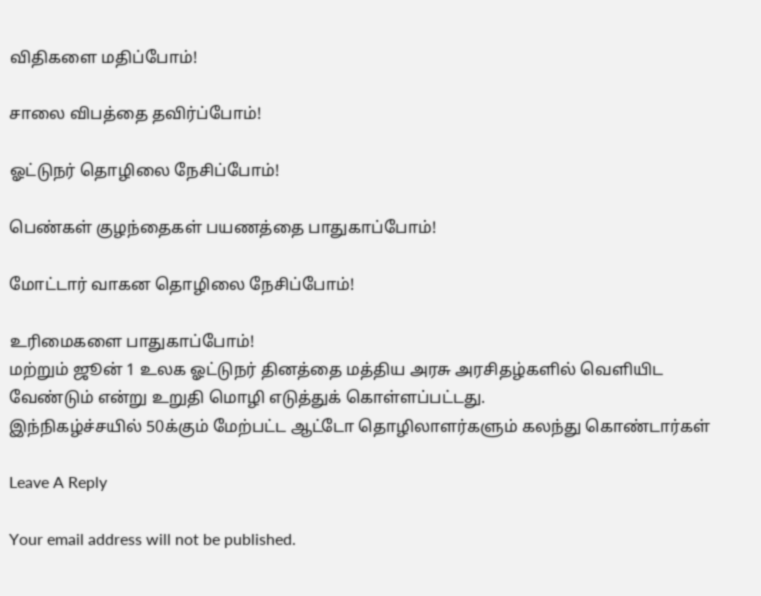விதிகளை மதிப்போம்!

சாலை விபத்தை தவிர்ப்போம்!

ஓட்டுநர் தொழிலை நேசிப்போம்!

பெண்கள் குழந்தைகள் பயணத்தை பாதுகாப்போம்!

மோட்டார் வாகன தொழிலை நேசிப்போம்!

உரிமைகளை பாதுகாப்போம்!
மற்றும் ஜூன் 1 உலக ஓட்டுநர் தினத்தை மத்திய அரசு அரசிதழ்களில் வெளியிட வேண்டும் என்று உறுதி மொழி எடுத்துக் கொள்ளப்பட்டது.
இந்நிகழ்ச்சயில் 50க்கும் மேற்பட்ட ஆட்டோ தொழிலாளர்களும் கலந்து கொண்டார்கள்

Leave A Reply

Your email address will not be published.